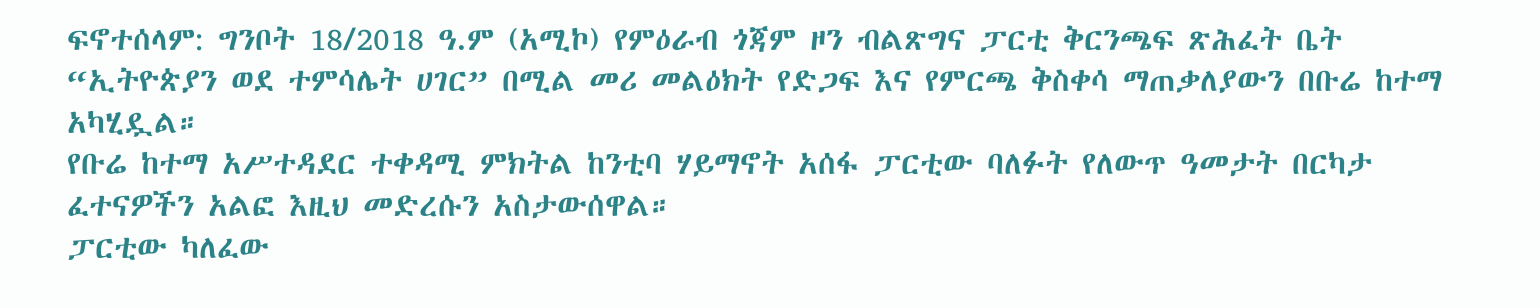ፍኖተሰላም: ግንቦት 18/2018 ዓ.ም (አሚኮ) የምዕራብ ጎጃም ዞን ብልጽግና ፓርቲ ቅርንጫፍ ጽሕፈት ቤት “ኢትዮጵያን ወደ ተምሳሌት ሀገር” በሚል መሪ መልዕክት የድጋፍ እና የምርጫ ቅስቀሳ ማጠቃለያውን በቡሬ ከተማ አካሂዷል።
የቡሬ ከተማ አሥተዳደር ተቀዳሚ ምክትል ከንቲባ ሃይማኖት አሰፋ ፓርቲው ባለፉት የለውጥ ዓመታት በርካታ ፈተናዎችን አልፎ እዚህ መድረሱን አስታውሰዋል።
ፓርቲው ካለፈው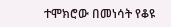ተሞክሮው በመነሳት የቆዩ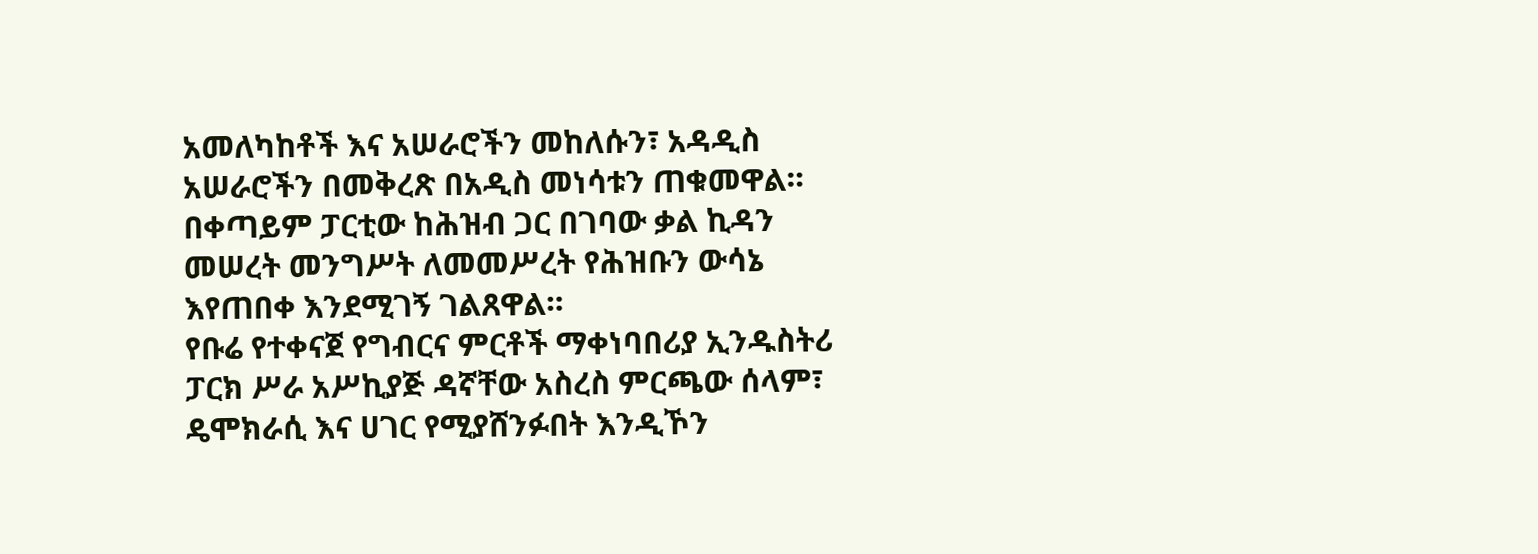አመለካከቶች እና አሠራሮችን መከለሱን፣ አዳዲስ አሠራሮችን በመቅረጽ በአዲስ መነሳቱን ጠቁመዋል። በቀጣይም ፓርቲው ከሕዝብ ጋር በገባው ቃል ኪዳን መሠረት መንግሥት ለመመሥረት የሕዝቡን ውሳኔ እየጠበቀ እንደሚገኝ ገልጸዋል።
የቡሬ የተቀናጀ የግብርና ምርቶች ማቀነባበሪያ ኢንዱስትሪ ፓርክ ሥራ አሥኪያጅ ዳኛቸው አስረስ ምርጫው ሰላም፣ ዴሞክራሲ እና ሀገር የሚያሸንፉበት እንዲኾን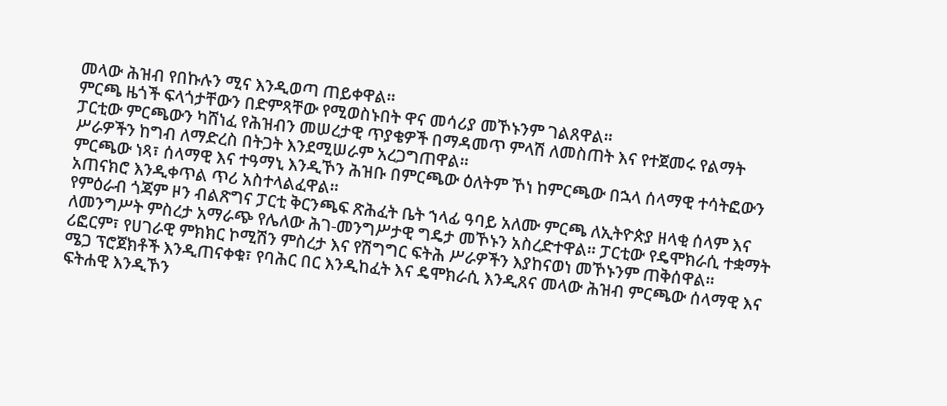መላው ሕዝብ የበኩሉን ሚና እንዲወጣ ጠይቀዋል።
ምርጫ ዜጎች ፍላጎታቸውን በድምጻቸው የሚወስኑበት ዋና መሳሪያ መኾኑንም ገልጸዋል።
ፓርቲው ምርጫውን ካሸነፈ የሕዝብን መሠረታዊ ጥያቄዎች በማዳመጥ ምላሽ ለመስጠት እና የተጀመሩ የልማት ሥራዎችን ከግብ ለማድረስ በትጋት እንደሚሠራም አረጋግጠዋል።
ምርጫው ነጻ፣ ሰላማዊ እና ተዓማኒ እንዲኾን ሕዝቡ በምርጫው ዕለትም ኾነ ከምርጫው በኋላ ሰላማዊ ተሳትፎውን አጠናክሮ እንዲቀጥል ጥሪ አስተላልፈዋል።
የምዕራብ ጎጃም ዞን ብልጽግና ፓርቲ ቅርንጫፍ ጽሕፈት ቤት ኀላፊ ዓባይ አለሙ ምርጫ ለኢትዮጵያ ዘላቂ ሰላም እና ለመንግሥት ምስረታ አማራጭ የሌለው ሕገ-መንግሥታዊ ግዴታ መኾኑን አስረድተዋል። ፓርቲው የዴሞክራሲ ተቋማት ሪፎርም፣ የሀገራዊ ምክክር ኮሚሽን ምስረታ እና የሽግግር ፍትሕ ሥራዎችን እያከናወነ መኾኑንም ጠቅሰዋል።
ሜጋ ፕሮጀክቶች እንዲጠናቀቁ፣ የባሕር በር እንዲከፈት እና ዴሞክራሲ እንዲጸና መላው ሕዝብ ምርጫው ሰላማዊ እና ፍትሐዊ እንዲኾን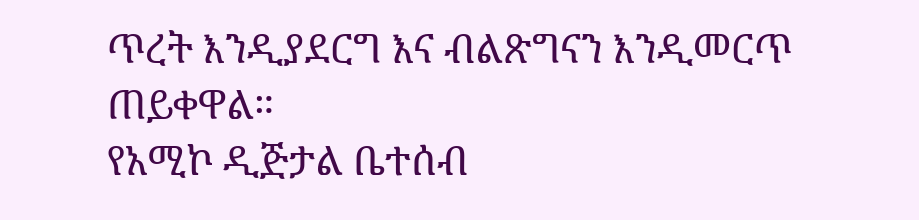ጥረት እንዲያደርግ እና ብልጽግናን እንዲመርጥ ጠይቀዋል።
የአሚኮ ዲጅታል ቤተሰብ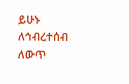ይሁኑ
ለኅብረተሰብ ለውጥ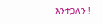እንተጋለን !